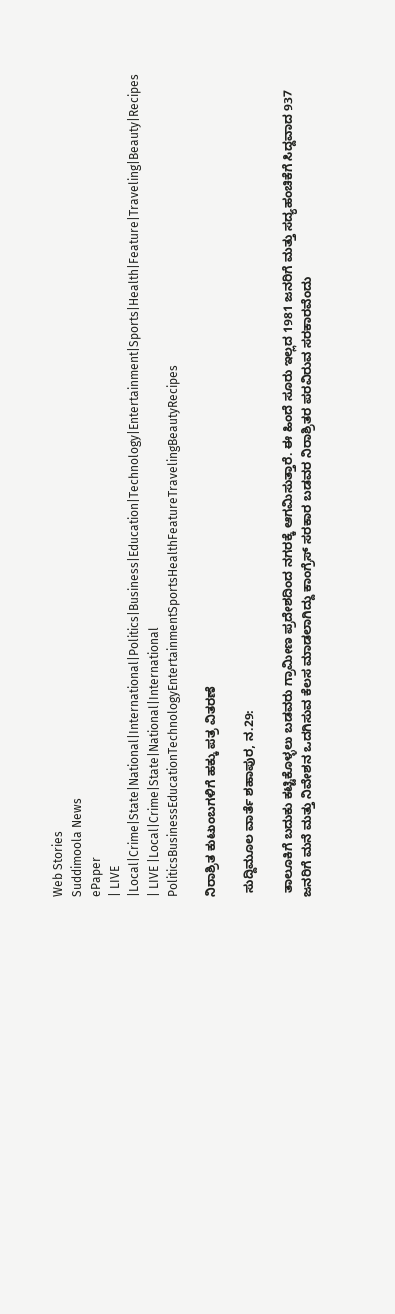Web Stories
Suddimoola News
ePaper
| LIVE |Local|Crime|State|National|International|Politics|Business|Education|Technology|Entertainment|Sports|Health|Feature|Traveling|Beauty|Recipes
| LIVE |Local|Crime|State|National|International
PoliticsBusinessEducationTechnologyEntertainmentSportsHealthFeatureTravelingBeautyRecipes

ನಿರಾಶ್ರಿತ ಕುಟುಂಬಗಳಿಗೆ ಹಕ್ಕು ಪತ್ರ ವಿತರಣೆ

 ಸುದ್ದಿಮೂಲ ವಾರ್ತೆ ಶಹಾಪುರ, ನ.29:

 ತಾಲೂಕಿಗೆ ಬದುಕು ಕಟ್ಟಿಕೊಳ್ಳಲು ಬಡವರು ಗ್ರಾಮೀಣ ಪ್ರದೇಶದಿಂದ ನಗರಕ್ಕೆ ಆಗಮಿಸುತ್ತಾರೆ. ಈ ಹಿಂದೆ ಸೂರು ಇಲ್ಲದ 1981 ಜನರಿಗೆ ಮತ್ತು ಸದ್ಯಹಂಚಿಕೆಗೆ ಸಿದ್ದವಾದ 937 ಜನರಿಗೆ ಮನೆ ಮತ್ತು ನಿವೇಶನ ಒದಗಿಸುವ ಕೆಲಸ ಮಾಡಲಾಗಿದ್ದು ಕಾಂಗ್ರೆಸ್ ಸರಕಾರ ಬಡವರ ನಿರಾಶ್ರಿತರ ಪರವಿರುವ ಸರಕಾರವೆಂದು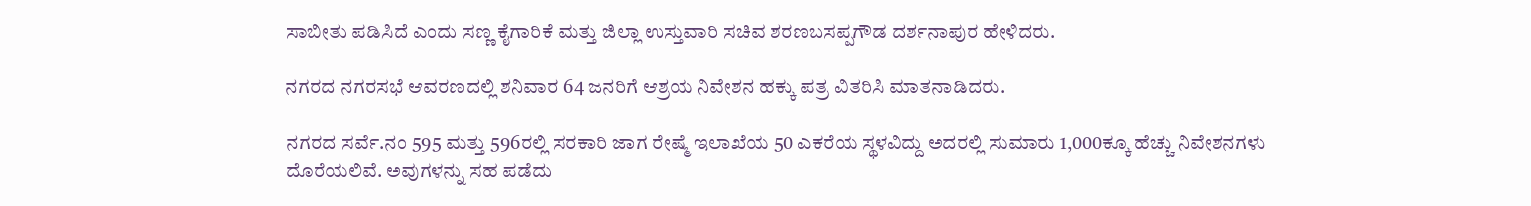ಸಾಬೀತು ಪಡಿಸಿದೆ ಎಂದು ಸಣ್ಣ ಕೈಗಾರಿಕೆ ಮತ್ತು ಜಿಲ್ಲಾ ಉಸ್ತುವಾರಿ ಸಚಿವ ಶರಣಬಸಪ್ಪಗೌಡ ದರ್ಶನಾಪುರ ಹೇಳಿದರು.

ನಗರದ ನಗರಸಭೆ ಆವರಣದಲ್ಲಿ ಶನಿವಾರ 64 ಜನರಿಗೆ ಆಶ್ರಯ ನಿವೇಶನ ಹಕ್ಕು ಪತ್ರ ವಿತರಿಸಿ ಮಾತನಾಡಿದರು.

ನಗರದ ಸರ್ವೆ.ನಂ 595 ಮತ್ತು 596ರಲ್ಲಿ ಸರಕಾರಿ ಜಾಗ ರೇಷ್ಮೆ ಇಲಾಖೆಯ 50 ಎಕರೆಯ ಸ್ಥಳವಿದ್ದು ಅದರಲ್ಲಿ ಸುಮಾರು 1,000ಕ್ಕೂ ಹೆಚ್ಚು ನಿವೇಶನಗಳು ದೊರೆಯಲಿವೆ. ಅವುಗಳನ್ನು ಸಹ ಪಡೆದು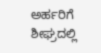ಅರ್ಹರಿಗೆ ಶೀಘ್ರದಲ್ಲಿ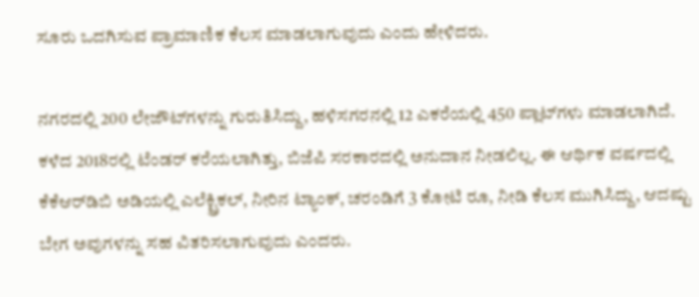ಸೂರು ಒದಗಿಸುವ ಪ್ರಾಮಾಣಿಕ ಕೆಲಸ ಮಾಡಲಾಗುವುದು ಎಂದು ಹೇಳಿದರು.

ನಗರದಲ್ಲಿ 200 ಲೇಜೌಟ್‌ಗಳನ್ನು ಗುರುತಿಸಿದ್ದು, ಹಳಿಸಗರನಲ್ಲಿ 12 ಎಕರೆಯಲ್ಲಿ 450 ಪ್ಲಾಟ್‌ಗಳು ಮಾಡಲಾಗಿದೆ. ಕಳೆದ 2018ರಲ್ಲಿ ಟೆಂಡರ್ ಕರೆಯಲಾಗಿತ್ತು, ಬಿಜೆಪಿ ಸರಕಾರದಲ್ಲಿ ಅನುದಾನ ನೀಡಲಿಲ್ಲ. ಈ ಆರ್ಥಿಕ ವರ್ಷದಲ್ಲಿ ಕೆಕೆಆರ್‌ಡಿಬಿ ಅಡಿಯಲ್ಲಿ ಎಲೆಕ್ಟ್ರಿಕಲ್, ನೀರಿನ ಟ್ಯಾಂಕ್, ಚರಂಡಿಗೆ 3 ಕೋಟಿ ರೂ, ನೀಡಿ ಕೆಲಸ ಮುಗಿಸಿದ್ದು, ಆದಷ್ಟು ಬೇಗ ಅವುಗಳನ್ನು ಸಹ ವಿತರಿಸಲಾಗುವುದು ಎಂದರು.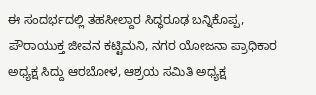ಈ ಸಂದರ್ಭದಲ್ಲಿ ತಹಸೀಲ್ದಾರ ಸಿದ್ಧರೂಢ ಬನ್ನಿಕೊಪ್ಪ, ಪೌರಾಯುಕ್ತ ಜೀವನ ಕಟ್ಟಿಮನಿ, ನಗರ ಯೋಜನಾ ಪ್ರಾಧಿಕಾರ ಅಧ್ಯಕ್ಷ ಸಿದ್ದು ಆರಬೋಳ, ಆಶ್ರಯ ಸಮಿತಿ ಅಧ್ಯಕ್ಷ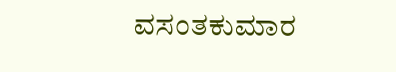ವಸಂತಕುಮಾರ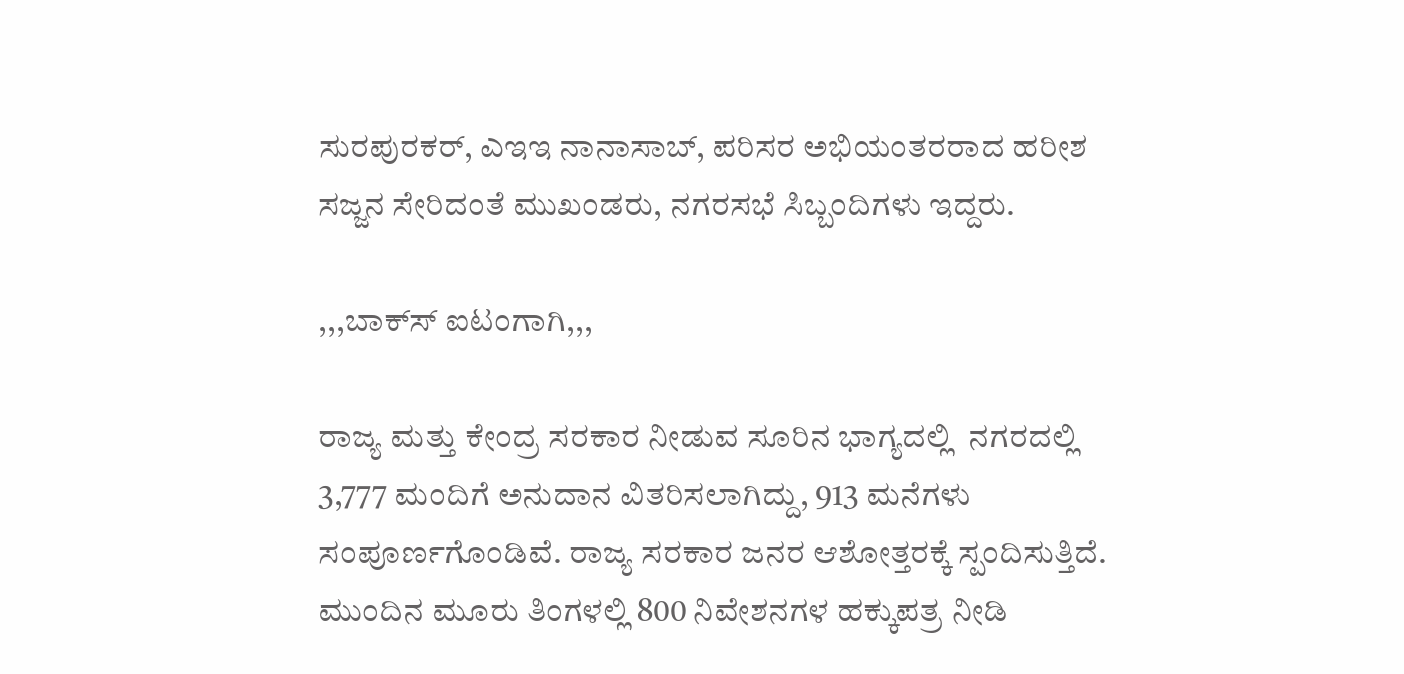ಸುರಪುರಕರ್, ಎಇಇ ನಾನಾಸಾಬ್, ಪರಿಸರ ಅಭಿಯಂತರರಾದ ಹರೀಶ ಸಜ್ಜನ ಸೇರಿದಂತೆ ಮುಖಂಡರು, ನಗರಸಭೆ ಸಿಬ್ಬಂದಿಗಳು ಇದ್ದರು.

,,,ಬಾಕ್‌ಸ್‌ ಐಟಂಗಾಗಿ,,,

ರಾಜ್ಯ ಮತ್ತು ಕೇಂದ್ರ ಸರಕಾರ ನೀಡುವ ಸೂರಿನ ಭಾಗ್ಯದಲ್ಲಿ  ನಗರದಲ್ಲಿ 3,777 ಮಂದಿಗೆ ಅನುದಾನ ವಿತರಿಸಲಾಗಿದ್ದು, 913 ಮನೆಗಳು ಸಂಪೂರ್ಣಗೊಂಡಿವೆ. ರಾಜ್ಯ ಸರಕಾರ ಜನರ ಆಶೋತ್ತರಕ್ಕೆ ಸ್ಪಂದಿಸುತ್ತಿದೆ. ಮುಂದಿನ ಮೂರು ತಿಂಗಳಲ್ಲಿ 800 ನಿವೇಶನಗಳ ಹಕ್ಕುಪತ್ರ ನೀಡಿ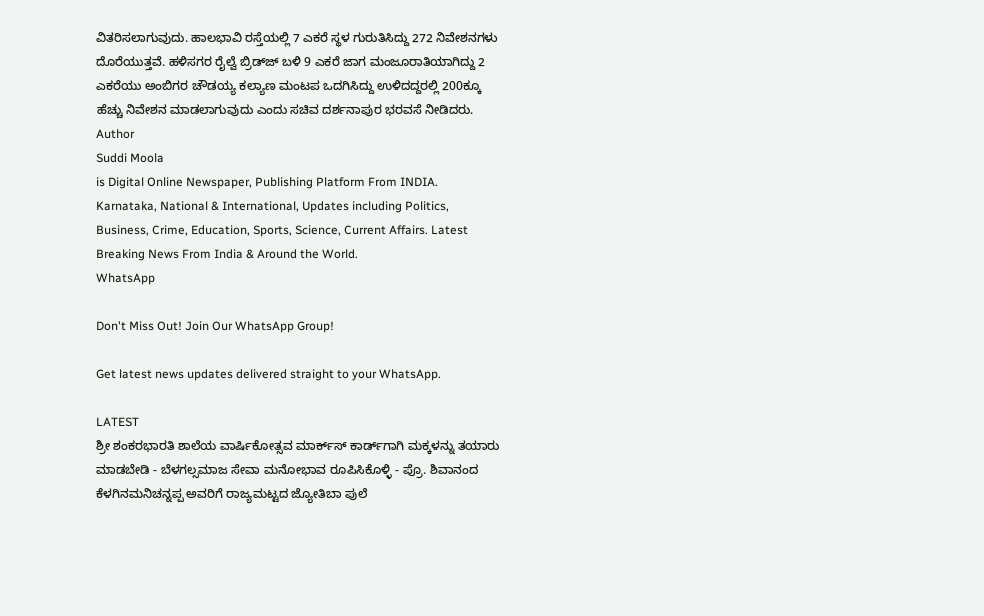ವಿತರಿಸಲಾಗುವುದು. ಹಾಲಭಾವಿ ರಸ್ತೆಯಲ್ಲಿ 7 ಎಕರೆ ಸ್ಥಳ ಗುರುತಿಸಿದ್ದು 272 ನಿವೇಶನಗಳು ದೊರೆಯುತ್ತವೆ. ಹಳಿಸಗರ ರೈಲ್ವೆ ಬ್ರಿಡ್‌ಜ್‌ ಬಳಿ 9 ಎಕರೆ ಜಾಗ ಮಂಜೂರಾತಿಯಾಗಿದ್ದು 2 ಎಕರೆಯು ಅಂಬಿಗರ ಚೌಡಯ್ಯ ಕಲ್ಯಾಣ ಮಂಟಪ ಒದಗಿಸಿದ್ದು ಉಳಿದದ್ದರಲ್ಲಿ 200ಕ್ಕೂ ಹೆಚ್ಚು ನಿವೇಶನ ಮಾಡಲಾಗುವುದು ಎಂದು ಸಚಿವ ದರ್ಶನಾಪುರ ಭರವಸೆ ನೀಡಿದರು.
Author
Suddi Moola
is Digital Online Newspaper, Publishing Platform From INDIA. Karnataka, National & International, Updates including Politics, Business, Crime, Education, Sports, Science, Current Affairs. Latest Breaking News From India & Around the World.
WhatsApp

Don't Miss Out! Join Our WhatsApp Group!

Get latest news updates delivered straight to your WhatsApp.

LATEST
ಶ್ರೀ ಶಂಕರಭಾರತಿ ಶಾಲೆಯ ವಾರ್ಷಿಕೋತ್ಸವ ಮಾರ್ಕ್‌ಸ್‌ ಕಾರ್ಡ್‌ಗಾಗಿ ಮಕ್ಕಳನ್ನು ತಯಾರು ಮಾಡಬೇಡಿ - ಬೆಳಗಲ್ಸಮಾಜ ಸೇವಾ ಮನೋಭಾವ ರೂಪಿಸಿಕೊಳ್ಳಿ - ಪ್ರೊ. ಶಿವಾನಂದ ಕೆಳಗಿನಮನಿಚನ್ನಪ್ಪ ಅವರಿಗೆ ರಾಜ್ಯಮಟ್ಟದ ಜ್ಯೋತಿಬಾ ಪುಲೆ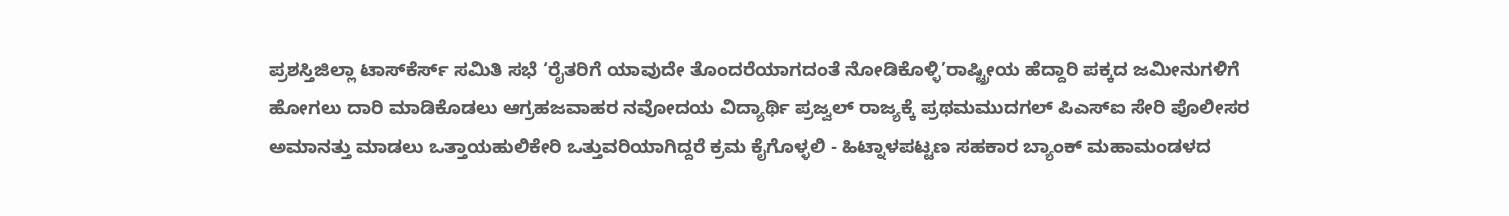ಪ್ರಶಸ್ತಿಜಿಲ್ಲಾ ಟಾಸ್‌‌ಕೆರ್ಸ್ ಸಮಿತಿ ಸಭೆ ‘ರೈತರಿಗೆ ಯಾವುದೇ ತೊಂದರೆಯಾಗದಂತೆ ನೋಡಿಕೊಳ್ಳಿ’ರಾಷ್ಟ್ರೀಯ ಹೆದ್ದಾರಿ ಪಕ್ಕದ ಜಮೀನುಗಳಿಗೆ ಹೋಗಲು ದಾರಿ ಮಾಡಿಕೊಡಲು ಆಗ್ರಹಜವಾಹರ ನವೋದಯ ವಿದ್ಯಾರ್ಥಿ ಪ್ರಜ್ವಲ್ ರಾಜ್ಯಕ್ಕೆ ಪ್ರಥಮಮುದಗಲ್ ಪಿಎಸ್‌ಐ ಸೇರಿ ಪೊಲೀಸರ ಅಮಾನತ್ತು ಮಾಡಲು ಒತ್ತಾಯಹುಲಿಕೇರಿ ಒತ್ತುವರಿಯಾಗಿದ್ದರೆ ಕ್ರಮ ಕೈಗೊಳ್ಳಲಿ - ಹಿಟ್ನಾಳಪಟ್ಟಣ ಸಹಕಾರ ಬ್ಯಾಂಕ್ ಮಹಾಮಂಡಳದ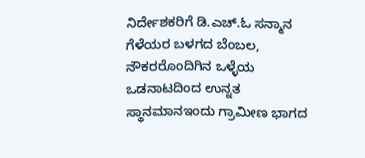ನಿರ್ದೇಶಕರಿಗೆ ಡಿ.ಎಚ್.ಓ ಸನ್ಮಾನ ಗೆಳೆಯರ ಬಳಗದ ಬೆಂಬಲ, ನೌಕರರೊಂದಿಗಿನ ಒಳ್ಳೆಯ ಒಡನಾಟದಿಂದ ಉನ್ನತ ಸ್ಥಾನಮಾನಇಂದು ಗ್ರಾಮೀಣ ಭಾಗದ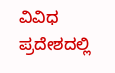ವಿವಿಧ ಪ್ರದೇಶದಲ್ಲಿ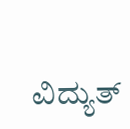ವಿದ್ಯುತ್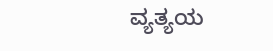ವ್ಯತ್ಯಯ